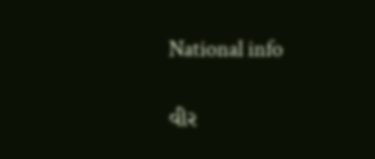National info

વીર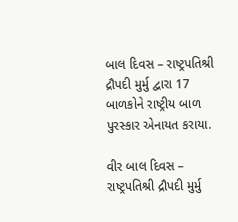બાલ દિવસ – રાષ્ટ્રપતિશ્રી દ્રૌપદી મુર્મુ દ્વારા 17 બાળકોને રાષ્ટ્રીય બાળ પુરસ્કાર એનાયત કરાયા.

વીર બાલ દિવસ – રાષ્ટ્રપતિશ્રી દ્રૌપદી મુર્મુ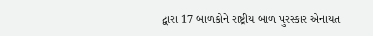દ્વારા 17 બાળકોને રાષ્ટ્રીય બાળ પુરસ્કાર એનાયત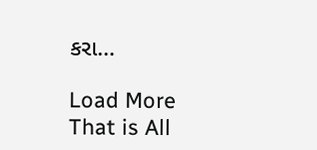કરા…

Load More
That is All